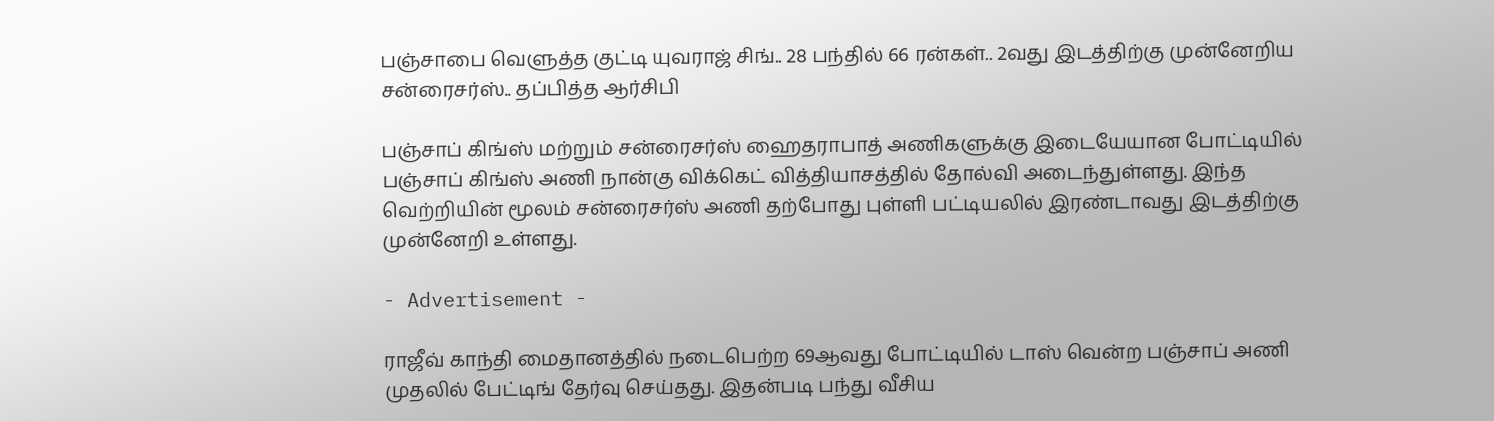பஞ்சாபை வெளுத்த குட்டி யுவராஜ் சிங்.. 28 பந்தில் 66 ரன்கள்.. 2வது இடத்திற்கு முன்னேறிய சன்ரைசர்ஸ்.. தப்பித்த ஆர்சிபி

பஞ்சாப் கிங்ஸ் மற்றும் சன்ரைசர்ஸ் ஹைதராபாத் அணிகளுக்கு இடையேயான போட்டியில் பஞ்சாப் கிங்ஸ் அணி நான்கு விக்கெட் வித்தியாசத்தில் தோல்வி அடைந்துள்ளது. இந்த வெற்றியின் மூலம் சன்ரைசர்ஸ் அணி தற்போது புள்ளி பட்டியலில் இரண்டாவது இடத்திற்கு முன்னேறி உள்ளது.

- Advertisement -

ராஜீவ் காந்தி மைதானத்தில் நடைபெற்ற 69ஆவது போட்டியில் டாஸ் வென்ற பஞ்சாப் அணி முதலில் பேட்டிங் தேர்வு செய்தது. இதன்படி பந்து வீசிய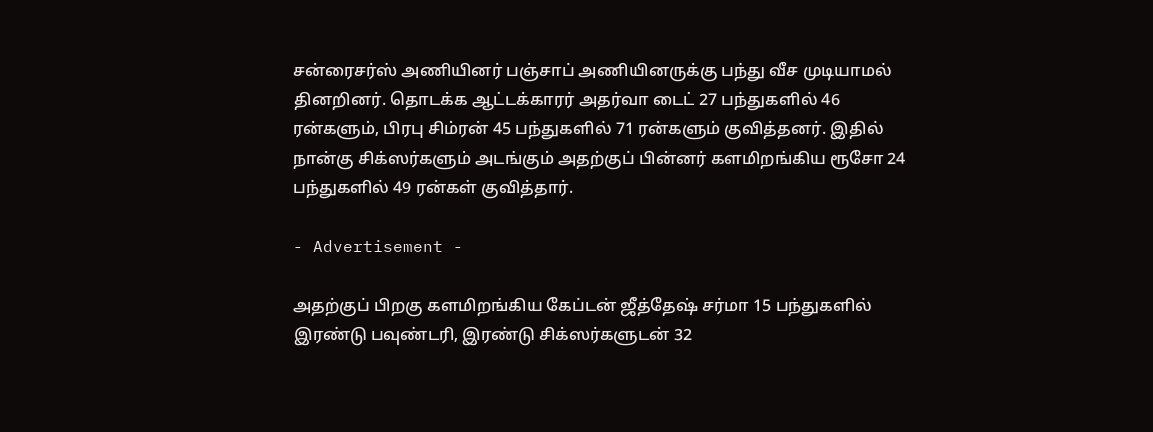சன்ரைசர்ஸ் அணியினர் பஞ்சாப் அணியினருக்கு பந்து வீச முடியாமல் தினறினர். தொடக்க ஆட்டக்காரர் அதர்வா டைட் 27 பந்துகளில் 46 ரன்களும், பிரபு சிம்ரன் 45 பந்துகளில் 71 ரன்களும் குவித்தனர். இதில் நான்கு சிக்ஸர்களும் அடங்கும் அதற்குப் பின்னர் களமிறங்கிய ரூசோ 24 பந்துகளில் 49 ரன்கள் குவித்தார்.

- Advertisement -

அதற்குப் பிறகு களமிறங்கிய கேப்டன் ஜீத்தேஷ் சர்மா 15 பந்துகளில் இரண்டு பவுண்டரி, இரண்டு சிக்ஸர்களுடன் 32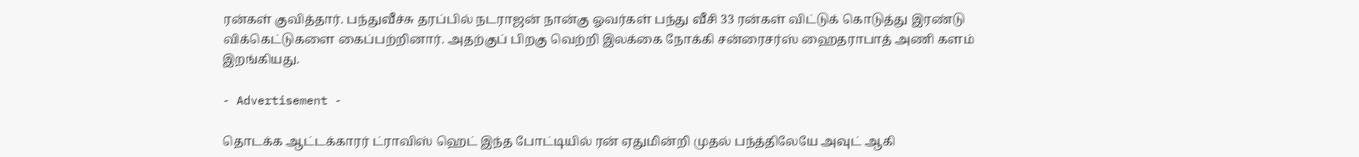ரன்கள் குவித்தார். பந்துவீச்சு தரப்பில் நடராஜன் நான்கு ஓவர்கள் பந்து வீசி 33 ரன்கள் விட்டுக் கொடுத்து இரண்டு விக்கெட்டுகளை கைப்பற்றினார். அதற்குப் பிறகு வெற்றி இலக்கை நோக்கி சன்ரைசர்ஸ் ஹைதராபாத் அணி களம் இறங்கியது.

- Advertisement -

தொடக்க ஆட்டக்காரர் ட்ராவிஸ் ஹெட் இந்த போட்டியில் ரன் ஏதுமின்றி முதல் பந்த்திலேயே அவுட் ஆகி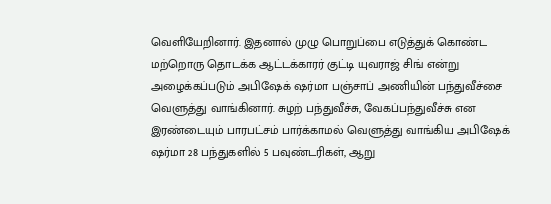வெளியேறினார். இதனால் முழு பொறுப்பை எடுத்துக் கொண்ட மற்றொரு தொடக்க ஆட்டக்காரர் குட்டி யுவராஜ் சிங் என்று அழைக்கப்படும் அபிஷேக் ஷர்மா பஞ்சாப் அணியின் பந்துவீச்சை வெளுத்து வாங்கினார். சுழற் பந்துவீச்சு, வேகப்பந்துவீச்சு என இரண்டையும் பாரபட்சம் பார்க்காமல் வெளுத்து வாங்கிய அபிஷேக் ஷர்மா 28 பந்துகளில் 5 பவுண்டரிகள், ஆறு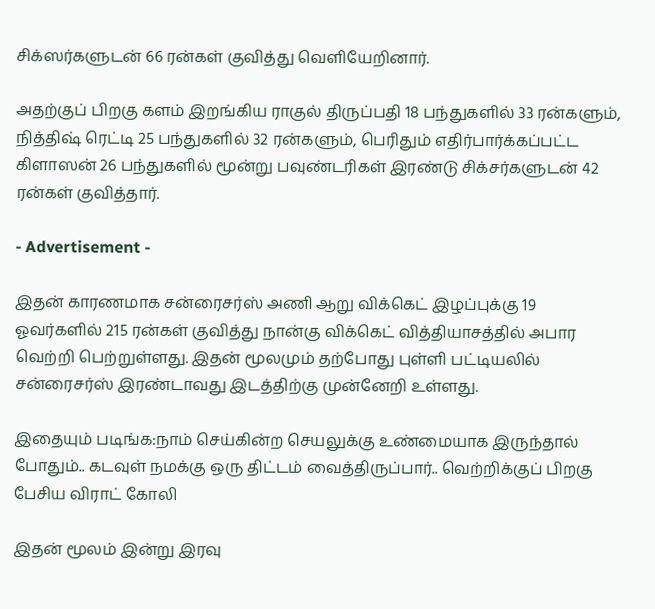சிக்ஸர்களுடன் 66 ரன்கள் குவித்து வெளியேறினார்.

அதற்குப் பிறகு களம் இறங்கிய ராகுல் திருப்பதி 18 பந்துகளில் 33 ரன்களும், நித்திஷ் ரெட்டி 25 பந்துகளில் 32 ரன்களும், பெரிதும் எதிர்பார்க்கப்பட்ட கிளாஸன் 26 பந்துகளில் மூன்று பவுண்டரிகள் இரண்டு சிக்சர்களுடன் 42 ரன்கள் குவித்தார்.

- Advertisement -

இதன் காரணமாக சன்ரைசர்ஸ் அணி ஆறு விக்கெட் இழப்புக்கு 19 ஓவர்களில் 215 ரன்கள் குவித்து நான்கு விக்கெட் வித்தியாசத்தில் அபார வெற்றி பெற்றுள்ளது. இதன் மூலமும் தற்போது புள்ளி பட்டியலில் சன்ரைசர்ஸ் இரண்டாவது இடத்திற்கு முன்னேறி உள்ளது.

இதையும் படிங்க:நாம் செய்கின்ற செயலுக்கு உண்மையாக இருந்தால் போதும்.. கடவுள் நமக்கு ஒரு திட்டம் வைத்திருப்பார்.. வெற்றிக்குப் பிறகு பேசிய விராட் கோலி

இதன் மூலம் இன்று இரவு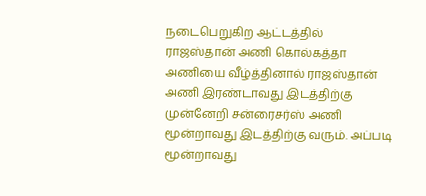நடைபெறுகிற ஆட்டத்தில் ராஜஸ்தான் அணி கொல்கத்தா அணியை வீழ்த்தினால் ராஜஸ்தான் அணி இரண்டாவது இடத்திற்கு முன்னேறி சன்ரைசர்ஸ் அணி மூன்றாவது இடத்திற்கு வரும். அப்படி மூன்றாவது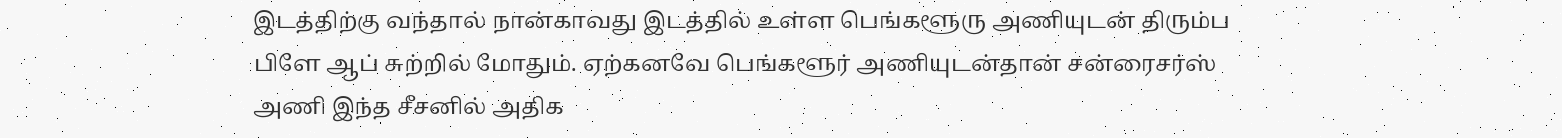இடத்திற்கு வந்தால் நான்காவது இடத்தில் உள்ள பெங்களூரு அணியுடன் திரும்ப பிளே ஆப் சுற்றில் மோதும். ஏற்கனவே பெங்களூர் அணியுடன்தான் சன்ரைசர்ஸ் அணி இந்த சீசனில் அதிக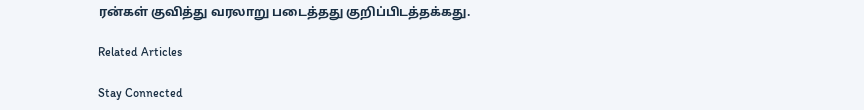ரன்கள் குவித்து வரலாறு படைத்தது குறிப்பிடத்தக்கது.

Related Articles

Stay Connected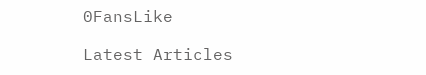0FansLike

Latest Articles